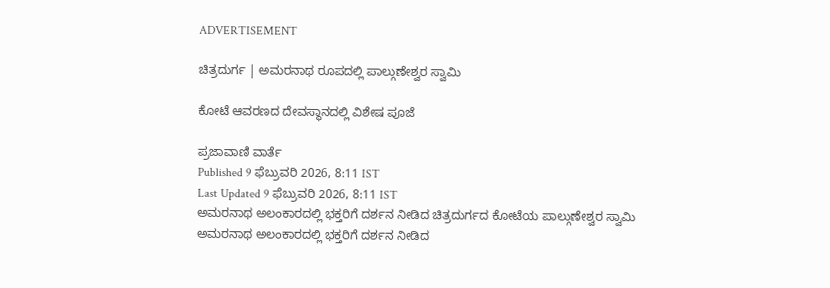ADVERTISEMENT

ಚಿತ್ರದುರ್ಗ | ಅಮರನಾಥ ರೂಪದಲ್ಲಿ ಪಾಲ್ಗುಣೇಶ್ವರ ಸ್ವಾಮಿ

ಕೋಟೆ ಆವರಣದ ದೇವಸ್ಥಾನದಲ್ಲಿ ವಿಶೇಷ ಪೂಜೆ

ಪ್ರಜಾವಾಣಿ ವಾರ್ತೆ
Published 9 ಫೆಬ್ರುವರಿ 2026, 8:11 IST
Last Updated 9 ಫೆಬ್ರುವರಿ 2026, 8:11 IST
ಅಮರನಾಥ ಅಲಂಕಾರದಲ್ಲಿ ಭಕ್ತರಿಗೆ ದರ್ಶನ ನೀಡಿದ ಚಿತ್ರದುರ್ಗದ ಕೋಟೆಯ ಪಾಲ್ಗುಣೇಶ್ವರ ಸ್ವಾಮಿ
ಅಮರನಾಥ ಅಲಂಕಾರದಲ್ಲಿ ಭಕ್ತರಿಗೆ ದರ್ಶನ ನೀಡಿದ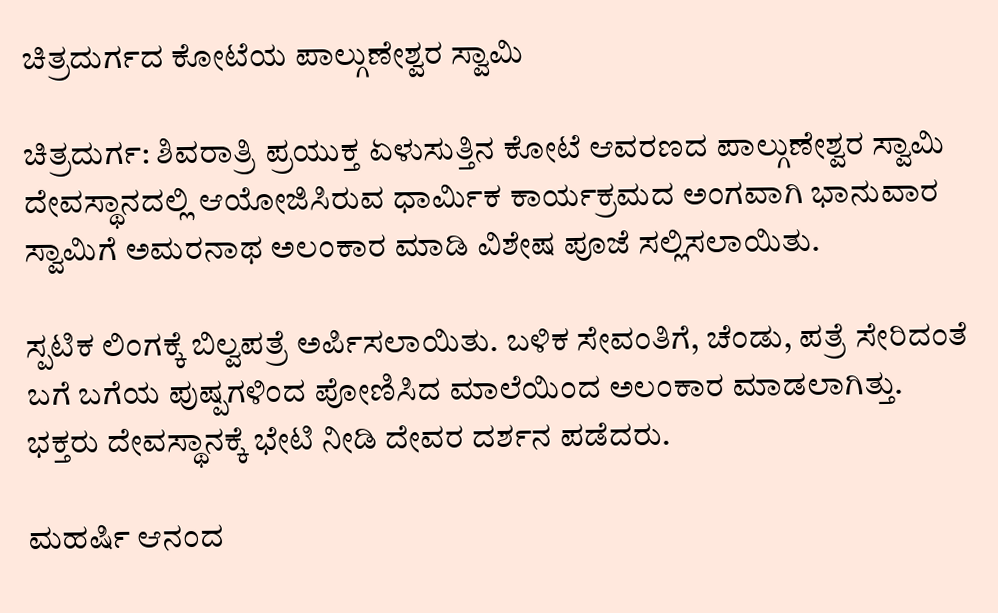ಚಿತ್ರದುರ್ಗದ ಕೋಟೆಯ ಪಾಲ್ಗುಣೇಶ್ವರ ಸ್ವಾಮಿ

ಚಿತ್ರದುರ್ಗ: ಶಿವರಾತ್ರಿ ಪ್ರಯುಕ್ತ ಏಳುಸುತ್ತಿನ ಕೋಟೆ ಆವರಣದ ಪಾಲ್ಗುಣೇಶ್ವರ ಸ್ವಾಮಿ ದೇವಸ್ಥಾನದಲ್ಲಿ ಆಯೋಜಿಸಿರುವ ಧಾರ್ಮಿಕ ಕಾರ್ಯಕ್ರಮದ ಅಂಗವಾಗಿ ಭಾನುವಾರ ಸ್ವಾಮಿಗೆ ಅಮರನಾಥ ಅಲಂಕಾರ ಮಾಡಿ ವಿಶೇಷ ಪೂಜೆ ಸಲ್ಲಿಸಲಾಯಿತು.

ಸ್ಪಟಿಕ ಲಿಂಗಕ್ಕೆ ಬಿಲ್ವಪತ್ರೆ ಅರ್ಪಿಸಲಾಯಿತು. ಬಳಿಕ ಸೇವಂತಿಗೆ, ಚೆಂಡು, ಪತ್ರೆ ಸೇರಿದಂತೆ ಬಗೆ ಬಗೆಯ ಪುಷ್ಪಗಳಿಂದ ಪೋಣಿಸಿದ ಮಾಲೆಯಿಂದ ಅಲಂಕಾರ ಮಾಡಲಾಗಿತ್ತು. ಭಕ್ತರು ದೇವಸ್ಥಾನಕ್ಕೆ ಭೇಟಿ ನೀಡಿ ದೇವರ ದರ್ಶನ ಪಡೆದರು.

ಮಹರ್ಷಿ ಆನಂದ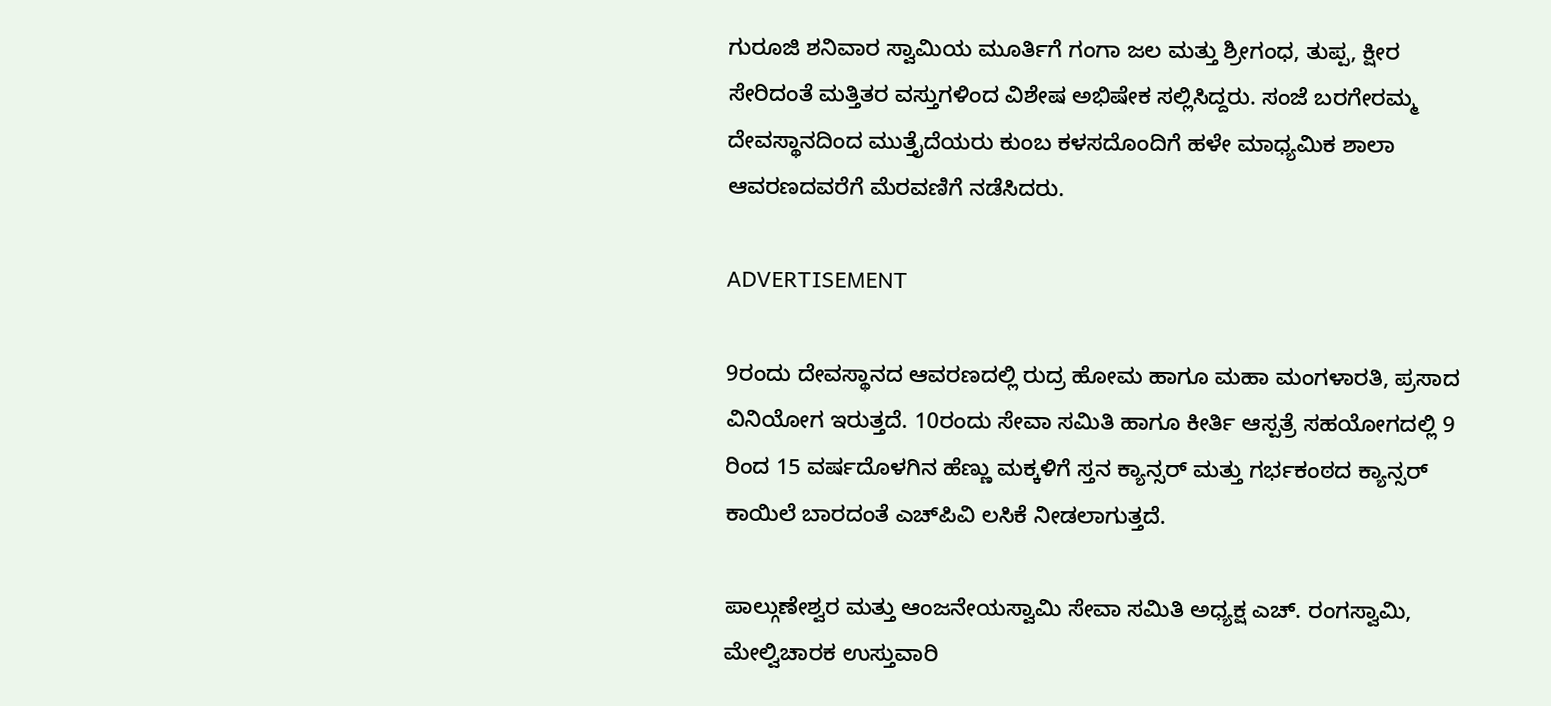ಗುರೂಜಿ ಶನಿವಾರ ಸ್ವಾಮಿಯ ಮೂರ್ತಿಗೆ ಗಂಗಾ ಜಲ ಮತ್ತು ಶ್ರೀಗಂಧ, ತುಪ್ಪ, ಕ್ಷೀರ ಸೇರಿದಂತೆ ಮತ್ತಿತರ ವಸ್ತುಗಳಿಂದ ವಿಶೇಷ ಅಭಿಷೇಕ ಸಲ್ಲಿಸಿದ್ದರು. ಸಂಜೆ ಬರಗೇರಮ್ಮ ದೇವಸ್ಥಾನದಿಂದ ಮುತ್ತೈದೆಯರು ಕುಂಬ ಕಳಸದೊಂದಿಗೆ ಹಳೇ ಮಾಧ್ಯಮಿಕ ಶಾಲಾ ಆವರಣದವರೆಗೆ ಮೆರವಣಿಗೆ ನಡೆಸಿದರು.

ADVERTISEMENT

9ರಂದು ದೇವಸ್ಥಾನದ ಆವರಣದಲ್ಲಿ ರುದ್ರ ಹೋಮ ಹಾಗೂ ಮಹಾ ಮಂಗಳಾರತಿ, ಪ್ರಸಾದ ವಿನಿಯೋಗ ಇರುತ್ತದೆ. 10ರಂದು ಸೇವಾ ಸಮಿತಿ ಹಾಗೂ ಕೀರ್ತಿ ಆಸ್ಪತ್ರೆ ಸಹಯೋಗದಲ್ಲಿ 9 ರಿಂದ 15 ವರ್ಷದೊಳಗಿನ ಹೆಣ್ಣು ಮಕ್ಕಳಿಗೆ ಸ್ತನ ಕ್ಯಾನ್ಸರ್‌ ಮತ್ತು ಗರ್ಭಕಂಠದ ಕ್ಯಾನ್ಸರ್‌ ಕಾಯಿಲೆ ಬಾರದಂತೆ ಎಚ್‌ಪಿವಿ ಲಸಿಕೆ ನೀಡಲಾಗುತ್ತದೆ.

ಪಾಲ್ಗುಣೇಶ್ವರ ಮತ್ತು ಆಂಜನೇಯಸ್ವಾಮಿ ಸೇವಾ ಸಮಿತಿ ಅಧ್ಯಕ್ಷ ಎಚ್‌. ರಂಗಸ್ವಾಮಿ, ಮೇಲ್ವಿಚಾರಕ ಉಸ್ತುವಾರಿ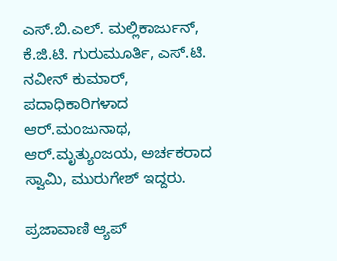ಎಸ್‌.ಬಿ.ಎಲ್‌. ಮಲ್ಲಿಕಾರ್ಜುನ್‌, ಕೆ.ಜಿ.ಟಿ. ಗುರುಮೂರ್ತಿ, ಎಸ್‌.ಟಿ. ನವೀನ್‌ ಕುಮಾರ್‌, ಪದಾಧಿಕಾರಿಗಳಾದ ಆರ್‌.ಮಂಜುನಾಥ, ಆರ್‌.ಮೃತ್ಯುಂಜಯ, ಅರ್ಚಕರಾದ ಸ್ವಾಮಿ, ಮುರುಗೇಶ್‌ ಇದ್ದರು.

ಪ್ರಜಾವಾಣಿ ಆ್ಯಪ್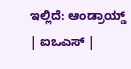ಇಲ್ಲಿದೆ: ಆಂಡ್ರಾಯ್ಡ್ | ಐಒಎಸ್ |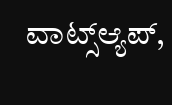ವಾಟ್ಸ್ಆ್ಯಪ್,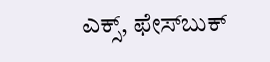ಎಕ್ಸ್, ಫೇಸ್‌ಬುಕ್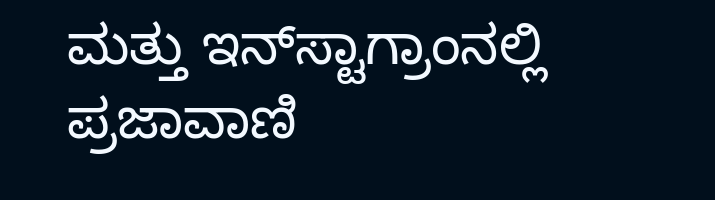ಮತ್ತು ಇನ್‌ಸ್ಟಾಗ್ರಾಂನಲ್ಲಿ ಪ್ರಜಾವಾಣಿ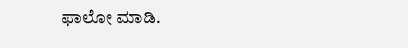ಫಾಲೋ ಮಾಡಿ.